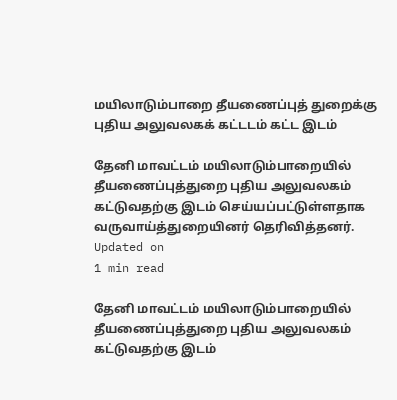மயிலாடும்பாறை தீயணைப்புத் துறைக்கு புதிய அலுவலகக் கட்டடம் கட்ட இடம்

தேனி மாவட்டம் மயிலாடும்பாறையில் தீயணைப்புத்துறை புதிய அலுவலகம் கட்டுவதற்கு இடம் செய்யப்பட்டுள்ளதாக வருவாய்த்துறையினர் தெரிவித்தனர்.
Updated on
1 min read

தேனி மாவட்டம் மயிலாடும்பாறையில் தீயணைப்புத்துறை புதிய அலுவலகம் கட்டுவதற்கு இடம்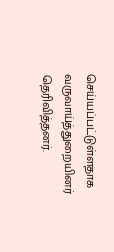செய்யப்பட்டுள்ளதாக வருவாய்த்துறையினர் தெரிவித்தனர்.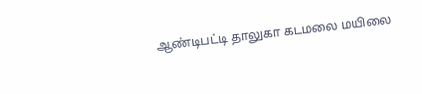ஆண்டிபட்டி தாலுகா கடமலை மயிலை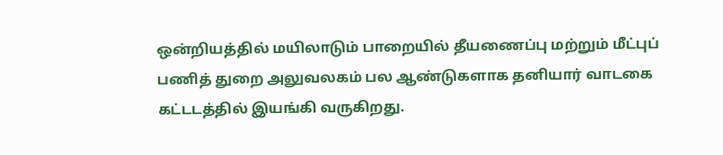ஒன்றியத்தில் மயிலாடும் பாறையில் தீயணைப்பு மற்றும் மீட்புப் பணித் துறை அலுவலகம் பல ஆண்டுகளாக தனியார் வாடகை கட்டடத்தில் இயங்கி வருகிறது.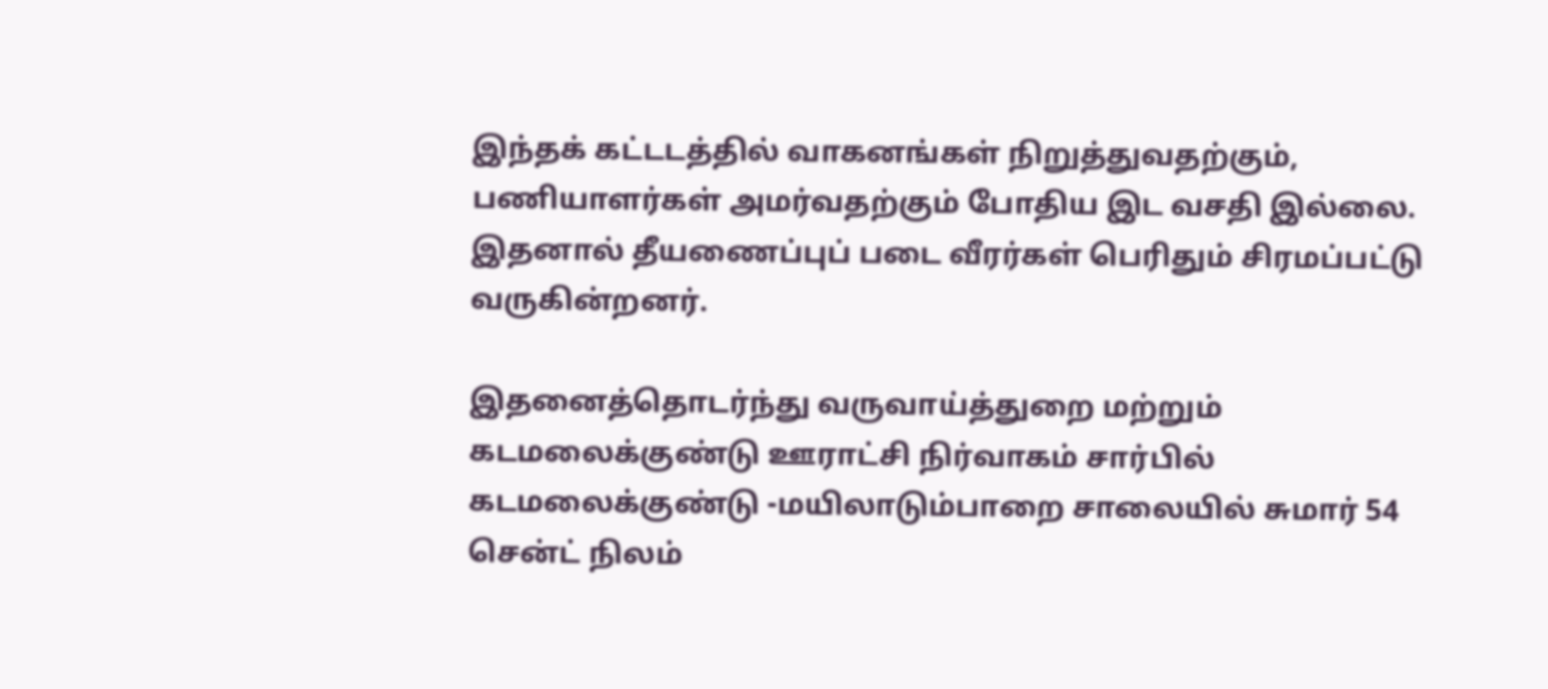இந்தக் கட்டடத்தில் வாகனங்கள் நிறுத்துவதற்கும், பணியாளர்கள் அமர்வதற்கும் போதிய இட வசதி இல்லை. இதனால் தீயணைப்புப் படை வீரர்கள் பெரிதும் சிரமப்பட்டு வருகின்றனர்.

இதனைத்தொடர்ந்து வருவாய்த்துறை மற்றும் கடமலைக்குண்டு ஊராட்சி நிர்வாகம் சார்பில் கடமலைக்குண்டு -மயிலாடும்பாறை சாலையில் சுமார் 54 சென்ட் நிலம்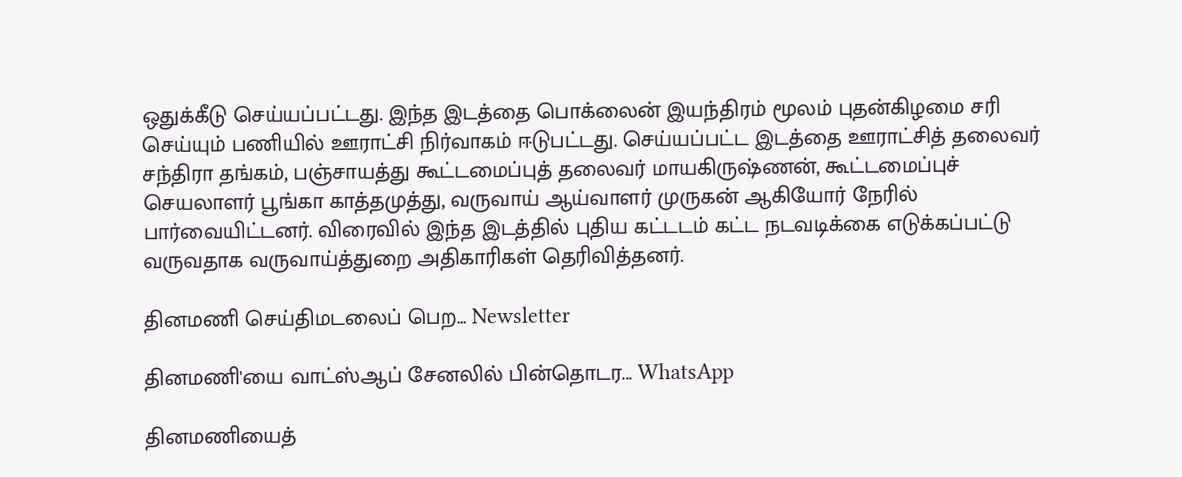ஒதுக்கீடு செய்யப்பட்டது. இந்த இடத்தை பொக்லைன் இயந்திரம் மூலம் புதன்கிழமை சரி செய்யும் பணியில் ஊராட்சி நிர்வாகம் ஈடுபட்டது. செய்யப்பட்ட இடத்தை ஊராட்சித் தலைவர் சந்திரா தங்கம், பஞ்சாயத்து கூட்டமைப்புத் தலைவர் மாயகிருஷ்ணன், கூட்டமைப்புச் செயலாளர் பூங்கா காத்தமுத்து, வருவாய் ஆய்வாளர் முருகன் ஆகியோர் நேரில் பார்வையிட்டனர். விரைவில் இந்த இடத்தில் புதிய கட்டடம் கட்ட நடவடிக்கை எடுக்கப்பட்டு வருவதாக வருவாய்த்துறை அதிகாரிகள் தெரிவித்தனர்.

தினமணி செய்திமடலைப் பெற... Newsletter

தினமணி'யை வாட்ஸ்ஆப் சேனலில் பின்தொடர... WhatsApp

தினமணியைத்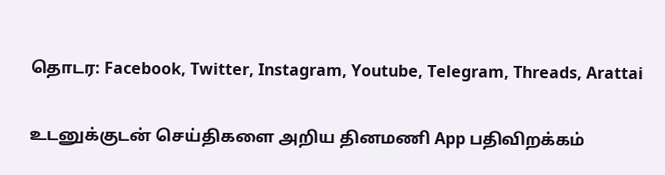தொடர: Facebook, Twitter, Instagram, Youtube, Telegram, Threads, Arattai

உடனுக்குடன் செய்திகளை அறிய தினமணி App பதிவிறக்கம்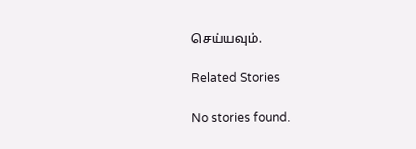செய்யவும்.

Related Stories

No stories found.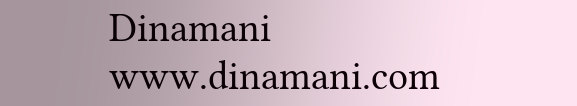Dinamani
www.dinamani.com